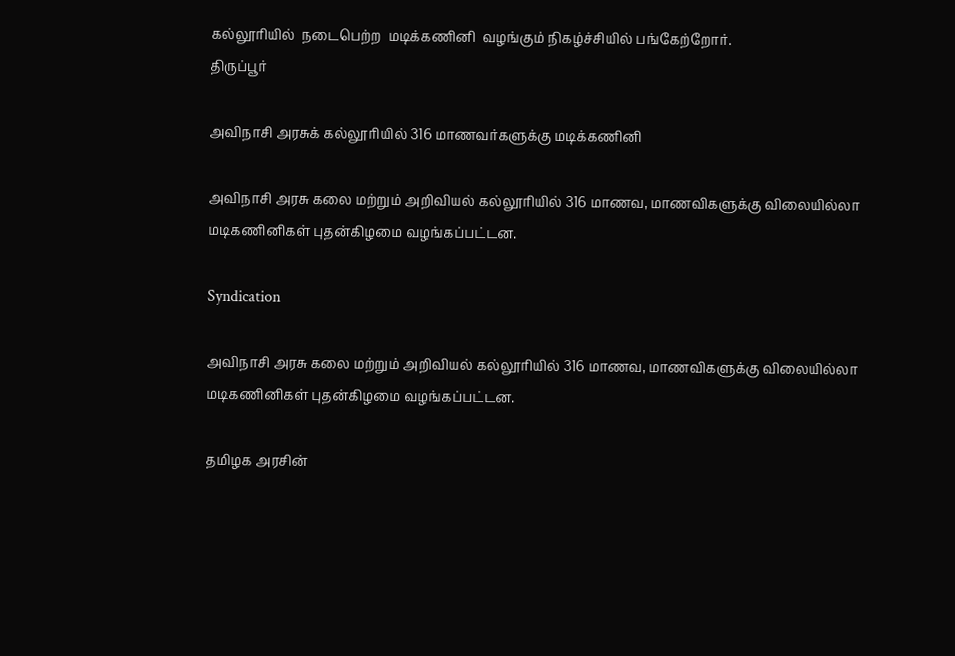கல்லூரியில்  நடைபெற்ற  மடிக்கணினி  வழங்கும் நிகழ்ச்சியில் பங்கேற்றோர்.
திருப்பூர்

அவிநாசி அரசுக் கல்லூரியில் 316 மாணவர்களுக்கு மடிக்கணினி

அவிநாசி அரசு கலை மற்றும் அறிவியல் கல்லூரியில் 316 மாணவ, மாணவிகளுக்கு விலையில்லா மடிகணினிகள் புதன்கிழமை வழங்கப்பட்டன.

Syndication

அவிநாசி அரசு கலை மற்றும் அறிவியல் கல்லூரியில் 316 மாணவ, மாணவிகளுக்கு விலையில்லா மடிகணினிகள் புதன்கிழமை வழங்கப்பட்டன.

தமிழக அரசின்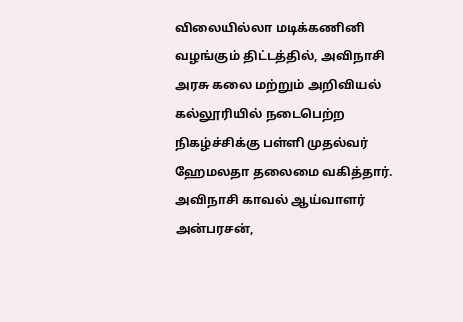விலையில்லா மடிக்கணினி வழங்கும் திட்டத்தில், அவிநாசி அரசு கலை மற்றும் அறிவியல் கல்லூரியில் நடைபெற்ற நிகழ்ச்சிக்கு பள்ளி முதல்வர் ஹேமலதா தலைமை வகித்தார். அவிநாசி காவல் ஆய்வாளர் அன்பரசன்,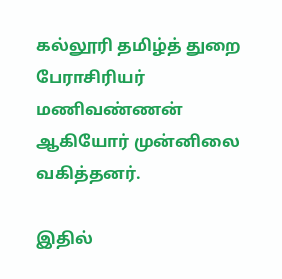கல்லூரி தமிழ்த் துறை பேராசிரியர் மணிவண்ணன் ஆகியோர் முன்னிலை வகித்தனர்.

இதில்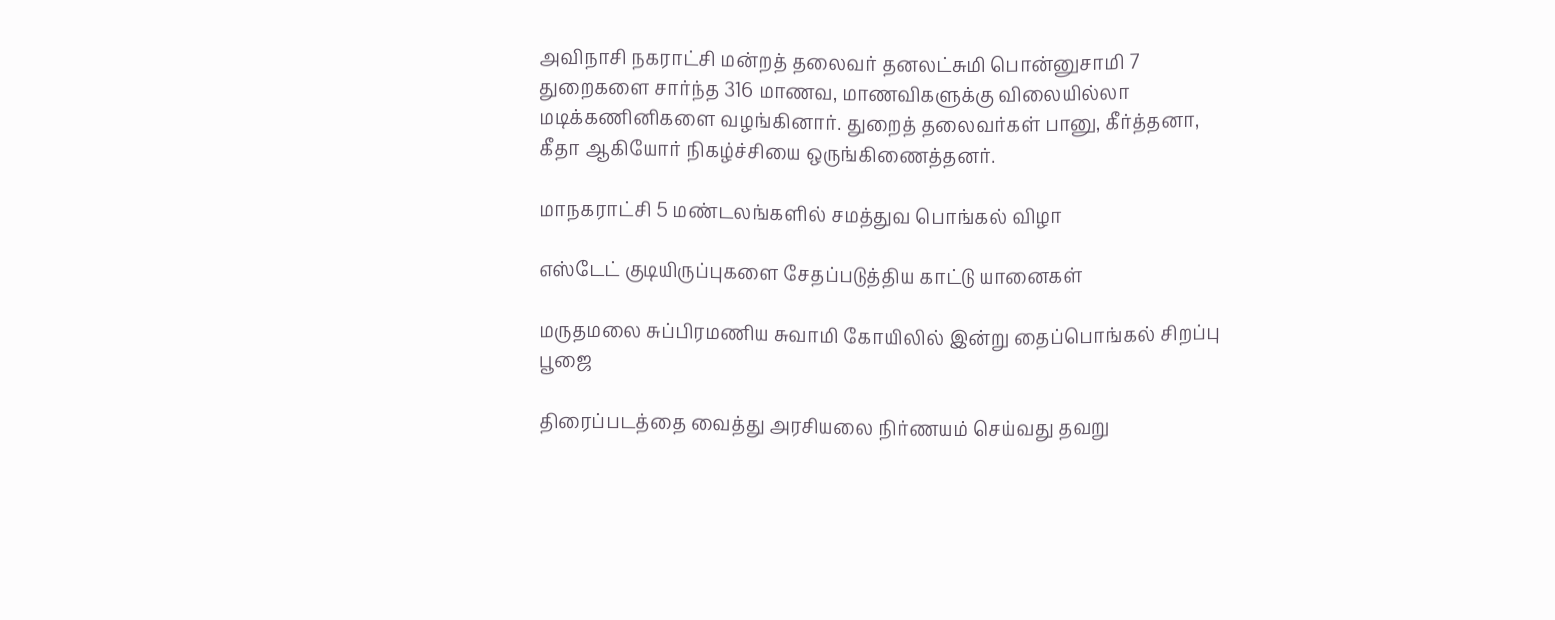அவிநாசி நகராட்சி மன்றத் தலைவர் தனலட்சுமி பொன்னுசாமி 7 துறைகளை சார்ந்த 316 மாணவ, மாணவிகளுக்கு விலையில்லா மடிக்கணினிகளை வழங்கினார். துறைத் தலைவர்கள் பானு, கீர்த்தனா, கீதா ஆகியோர் நிகழ்ச்சியை ஒருங்கிணைத்தனர்.

மாநகராட்சி 5 மண்டலங்களில் சமத்துவ பொங்கல் விழா

எஸ்டேட் குடியிருப்புகளை சேதப்படுத்திய காட்டு யானைகள்

மருதமலை சுப்பிரமணிய சுவாமி கோயிலில் இன்று தைப்பொங்கல் சிறப்பு பூஜை

திரைப்படத்தை வைத்து அரசியலை நிர்ணயம் செய்வது தவறு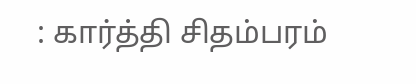: கார்த்தி சிதம்பரம்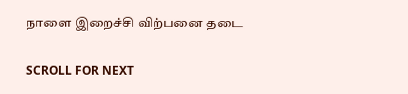நாளை இறைச்சி விற்பனை தடை

SCROLL FOR NEXT